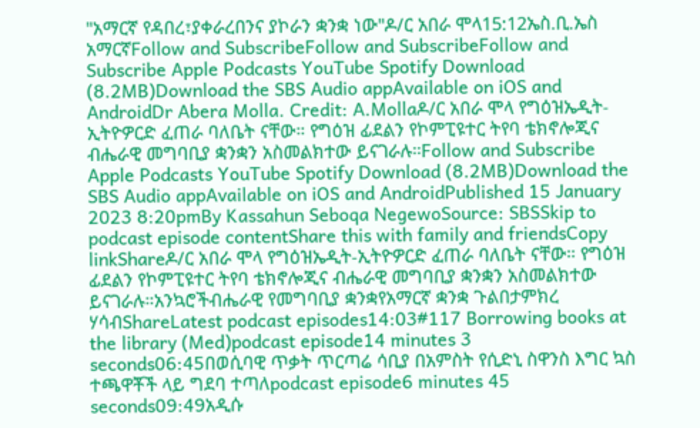"አማርኛ የዳበረ፣ያቀራረበንና ያኮራን ቋንቋ ነው"ዶ/ር አበራ ሞላ15:12ኤስ.ቢ.ኤስ አማርኛFollow and SubscribeFollow and SubscribeFollow and Subscribe Apple Podcasts YouTube Spotify Download (8.2MB)Download the SBS Audio appAvailable on iOS and AndroidDr Abera Molla. Credit: A.Mollaዶ/ር አበራ ሞላ የግዕዝኤዲት-ኢትዮዎርድ ፈጠራ ባለቤት ናቸው። የግዕዝ ፊደልን የኮምፒዩተር ትየባ ቴክኖሎጂና ብሔራዊ መግባቢያ ቋንቋን አስመልክተው ይናገራሉ።Follow and Subscribe Apple Podcasts YouTube Spotify Download (8.2MB)Download the SBS Audio appAvailable on iOS and AndroidPublished 15 January 2023 8:20pmBy Kassahun Seboqa NegewoSource: SBSSkip to podcast episode contentShare this with family and friendsCopy linkShareዶ/ር አበራ ሞላ የግዕዝኤዲት-ኢትዮዎርድ ፈጠራ ባለቤት ናቸው። የግዕዝ ፊደልን የኮምፒዩተር ትየባ ቴክኖሎጂና ብሔራዊ መግባቢያ ቋንቋን አስመልክተው ይናገራሉ።አንኳሮችብሔራዊ የመግባቢያ ቋንቋየአማርኛ ቋንቋ ጉልበታምክረ ሃሳብShareLatest podcast episodes14:03#117 Borrowing books at the library (Med)podcast episode14 minutes 3 seconds06:45በወሲባዊ ጥቃት ጥርጣሬ ሳቢያ በአምስት የሲድኒ ስዋንስ እግር ኳስ ተጫዋቾች ላይ ግደባ ተጣለpodcast episode6 minutes 45 seconds09:49አዲሱ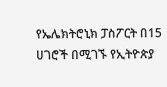የኤሌክትሮኒክ ፓስፖርት በ15 ሀገሮች በሚገኙ የኢትዮጵያ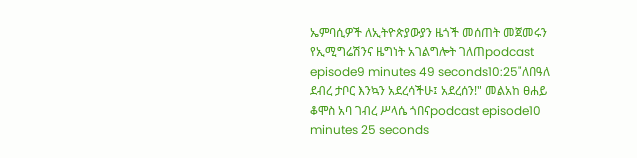ኤምባሲዎች ለኢትዮጵያውያን ዜጎች መሰጠት መጀመሩን የኢሚግሬሽንና ዜግነት አገልግሎት ገለጠpodcast episode9 minutes 49 seconds10:25"ለበዓለ ደብረ ታቦር እንኳን አደረሳችሁ፤ አደረሰን!" መልአከ ፀሐይ ቆሞስ አባ ገብረ ሥላሴ ጎበናpodcast episode10 minutes 25 seconds